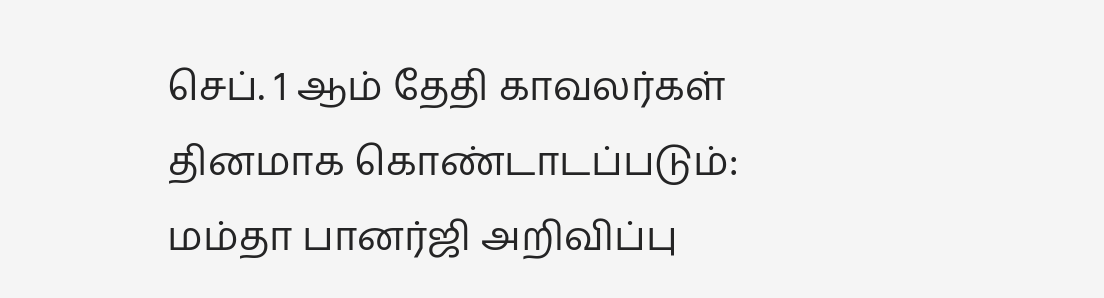செப். 1 ஆம் தேதி காவலர்கள் தினமாக கொண்டாடப்படும்: மம்தா பானர்ஜி அறிவிப்பு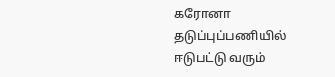கரோனா தடுப்புப்பணியில் ஈடுபட்டு வரும்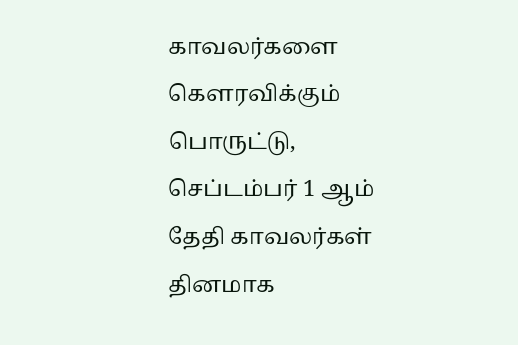காவலர்களை கௌரவிக்கும் பொருட்டு, செப்டம்பர் 1 ஆம் தேதி காவலர்கள் தினமாக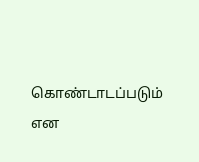கொண்டாடப்படும் என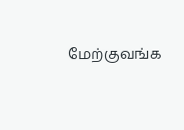மேற்குவங்க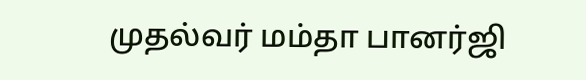முதல்வர் மம்தா பானர்ஜி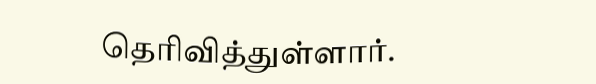தெரிவித்துள்ளார்.